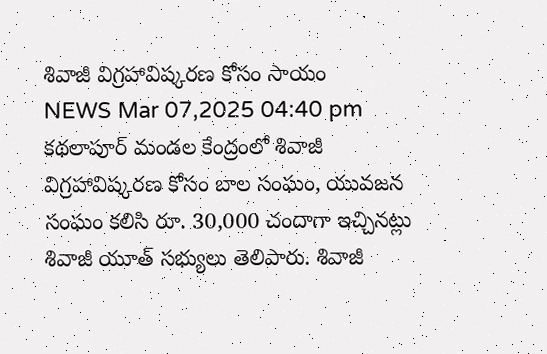శివాజీ విగ్రహావిష్కరణ కోసం సాయం
NEWS Mar 07,2025 04:40 pm
కథలాపూర్ మండల కేంద్రంలో శివాజీ విగ్రహావిష్కరణ కోసం బాల సంఘం, యువజన సంఘం కలిసి రూ. 30,000 చందాగా ఇచ్చినట్లు శివాజీ యూత్ సభ్యులు తెలిపారు. శివాజీ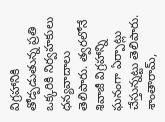విగ్రహానికి తోడ్పడుతున్న ప్రతి ఒక్కరికి నిర్వహకులు ధన్యవాదాలు తెలిపారు. త్వరలోనే శివాజీ విగ్రహాన్ని ఘనంగా ఏర్పాట్లు చేస్తున్నట్టు తెలిపారు. శాంతారామ్,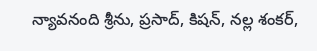న్యావనంది శ్రీను, ప్రసాద్, కిషన్, నల్ల శంకర్,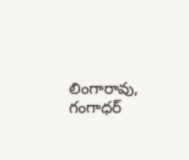లింగారావు, గంగాధర్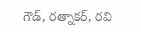గౌడ్, రత్నాకర్, రవి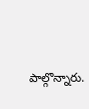పాల్గొన్నారు.